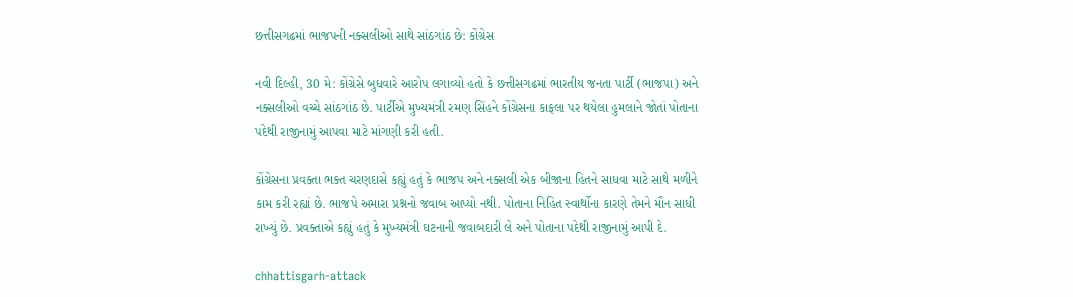છત્તીસગઢમાં ભાજપની નક્સલીઓ સાથે સાંઠગાંઠ છે: કોંગ્રેસ

નવી દિલ્હી, 30 મે: કોંગ્રેસે બુધવારે આરોપ લગાવ્યો હતો કે છત્તીસગઢમાં ભારતીય જનતા પાર્ટી (ભાજપા) અને નક્સલીઓ વચ્ચે સાંઠગાંઠ છે. પાર્ટીએ મુખ્યમંત્રી રમણ સિંહને કોંગ્રેસના કાફલા પર થયેલા હુમલાને જોતાં પોતાના પદેથી રાજીનામું આપવા માટે માંગણી કરી હતી.

કોંગ્રેસના પ્રવક્તા ભક્ત ચરણદાસે કહ્યું હતું કે ભાજપ અને નક્સલી એક બીજાના હિતને સાધવા માટે સાથે મળીને કામ કરી રહ્યાં છે. ભાજપે અમારા પ્રશ્નનો જવાબ આપ્યો નથી. પોતાના નિહિત સ્વાર્થોના કારણે તેમને મૌન સાધી રાખ્યું છે. પ્રવક્તાએ કહ્યું હતું કે મુખ્યમંત્રી ઘટનાની જવાબદારી લે અને પોતાના પદેથી રાજીનામું આપી દે.

chhattisgarh-attack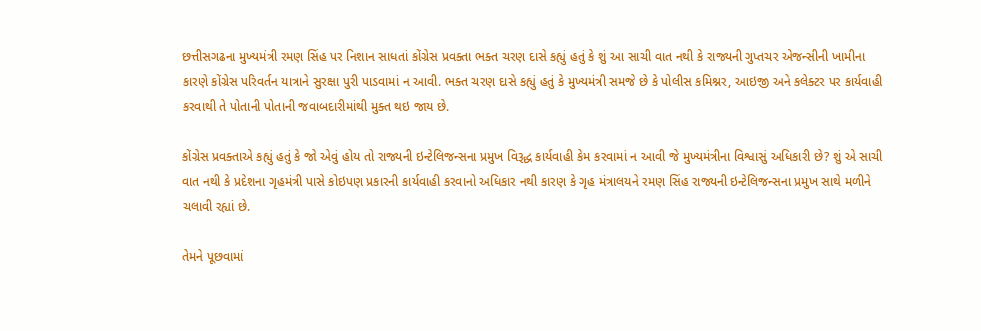છત્તીસગઢના મુખ્યમંત્રી રમણ સિંહ પર નિશાન સાધતાં કોંગ્રેસ પ્રવક્તા ભક્ત ચરણ દાસે કહ્યું હતું કે શું આ સાચી વાત નથી કે રાજ્યની ગુપ્તચર એજન્સીની ખામીના કારણે કોંગ્રેસ પરિવર્તન યાત્રાને સુરક્ષા પુરી પાડવામાં ન આવી. ભક્ત ચરણ દાસે કહ્યું હતું કે મુખ્યમંત્રી સમજે છે કે પોલીસ કમિશ્નર, આઇજી અને કલેક્ટર પર કાર્યવાહી કરવાથી તે પોતાની પોતાની જવાબદારીમાંથી મુક્ત થઇ જાય છે.

કોંગ્રેસ પ્રવક્તાએ કહ્યું હતું કે જો એવું હોય તો રાજ્યની ઇન્ટેલિજન્સના પ્રમુખ વિરૂદ્ધ કાર્યવાહી કેમ કરવામાં ન આવી જે મુખ્યમંત્રીના વિશ્વાસું અધિકારી છે? શું એ સાચી વાત નથી કે પ્રદેશના ગૃહમંત્રી પાસે કોઇપણ પ્રકારની કાર્યવાહી કરવાનો અધિકાર નથી કારણ કે ગૃહ મંત્રાલયને રમણ સિંહ રાજ્યની ઇન્ટેલિજન્સના પ્રમુખ સાથે મળીને ચલાવી રહ્યાં છે.

તેમને પૂછવામાં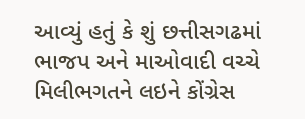આવ્યું હતું કે શું છત્તીસગઢમાં ભાજપ અને માઓવાદી વચ્ચે મિલીભગતને લઇને કોંગ્રેસ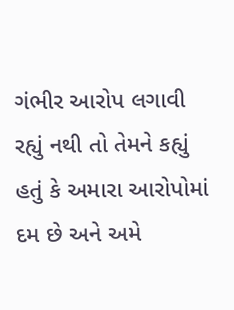ગંભીર આરોપ લગાવી રહ્યું નથી તો તેમને કહ્યું હતું કે અમારા આરોપોમાં દમ છે અને અમે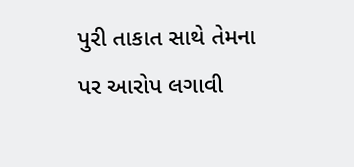પુરી તાકાત સાથે તેમના પર આરોપ લગાવી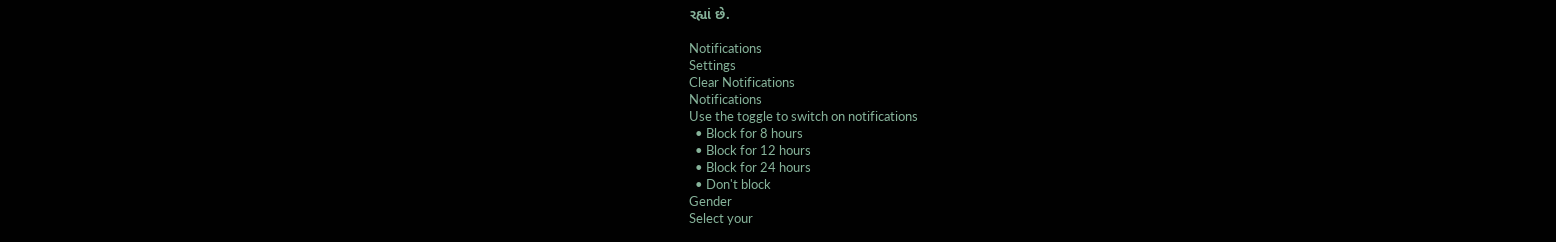રહ્યાં છે.

Notifications
Settings
Clear Notifications
Notifications
Use the toggle to switch on notifications
  • Block for 8 hours
  • Block for 12 hours
  • Block for 24 hours
  • Don't block
Gender
Select your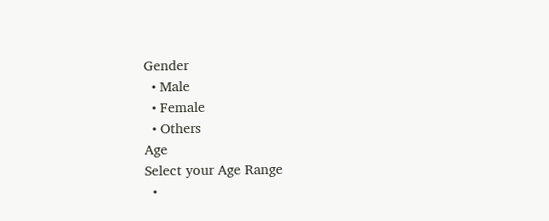Gender
  • Male
  • Female
  • Others
Age
Select your Age Range
  •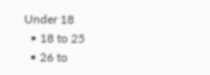Under 18
  • 18 to 25
  • 26 to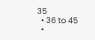35
  • 36 to 45
  •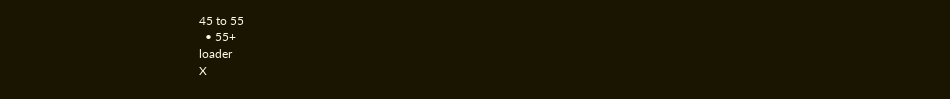45 to 55
  • 55+
loader
X